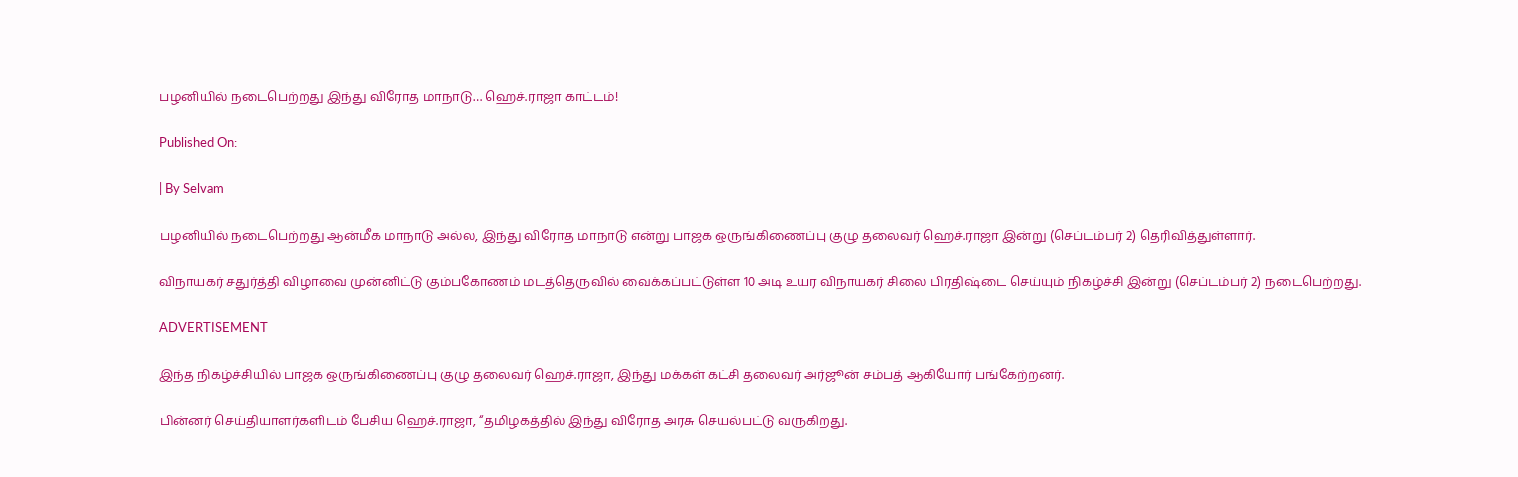பழனியில் நடைபெற்றது இந்து விரோத மாநாடு… ஹெச்.ராஜா காட்டம்!

Published On:

| By Selvam

பழனியில் நடைபெற்றது ஆன்மீக மாநாடு அல்ல, இந்து விரோத மாநாடு என்று பாஜக ஒருங்கிணைப்பு குழு தலைவர் ஹெச்.ராஜா இன்று (செப்டம்பர் 2) தெரிவித்துள்ளார்.

விநாயகர் சதுர்த்தி விழாவை முன்னிட்டு கும்பகோணம் மடத்தெருவில் வைக்கப்பட்டுள்ள 10 அடி உயர விநாயகர் சிலை பிரதிஷ்டை செய்யும் நிகழ்ச்சி இன்று (செப்டம்பர் 2) நடைபெற்றது.

ADVERTISEMENT

இந்த நிகழ்ச்சியில் பாஜக ஒருங்கிணைப்பு குழு தலைவர் ஹெச்.ராஜா, இந்து மக்கள் கட்சி தலைவர் அர்ஜூன் சம்பத் ஆகியோர் பங்கேற்றனர்.

பின்னர் செய்தியாளர்களிடம் பேசிய ஹெச்.ராஜா, “தமிழகத்தில் இந்து விரோத அரசு செயல்பட்டு வருகிறது.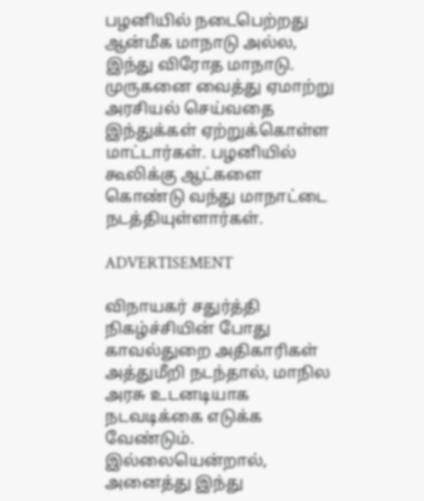பழனியில் நடைபெற்றது ஆன்மீக மாநாடு அல்ல, இந்து விரோத மாநாடு. முருகனை வைத்து ஏமாற்று அரசியல் செய்வதை இந்துக்கள் ஏற்றுக்கொள்ள மாட்டார்கள். பழனியில் கூலிக்கு ஆட்களை கொண்டு வந்து மாநாட்டை நடத்தியுள்ளார்கள்.

ADVERTISEMENT

விநாயகர் சதுர்த்தி நிகழ்ச்சியின் போது காவல்துறை அதிகாரிகள் அத்துமீறி நடந்தால், மாநில அரசு உடனடியாக நடவடிக்கை எடுக்க வேண்டும். இல்லையென்றால், அனைத்து இந்து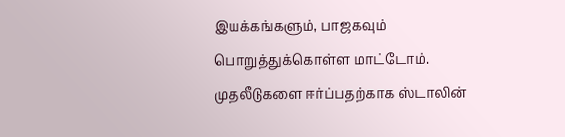இயக்கங்களும், பாஜகவும் பொறுத்துக்கொள்ள மாட்டோம். முதலீடுகளை ஈர்ப்பதற்காக ஸ்டாலின்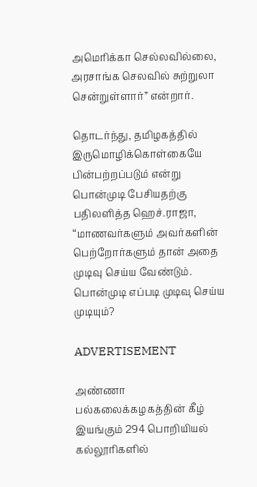அமெரிக்கா செல்லவில்லை, அரசாங்க செலவில் சுற்றுலா சென்றுள்ளார்” என்றார்.

தொடர்ந்து, தமிழகத்தில் இருமொழிக்கொள்கையே பின்பற்றப்படும் என்று பொன்முடி பேசியதற்கு பதிலளித்த ஹெச்.ராஜா, “மாணவர்களும் அவர்களின் பெற்றோர்களும் தான் அதை முடிவு செய்ய வேண்டும். பொன்முடி எப்படி முடிவு செய்ய முடியும்?

ADVERTISEMENT

அண்ணா பல்கலைக்கழகத்தின் கீழ் இயங்கும் 294 பொறியியல் கல்லூரிகளில்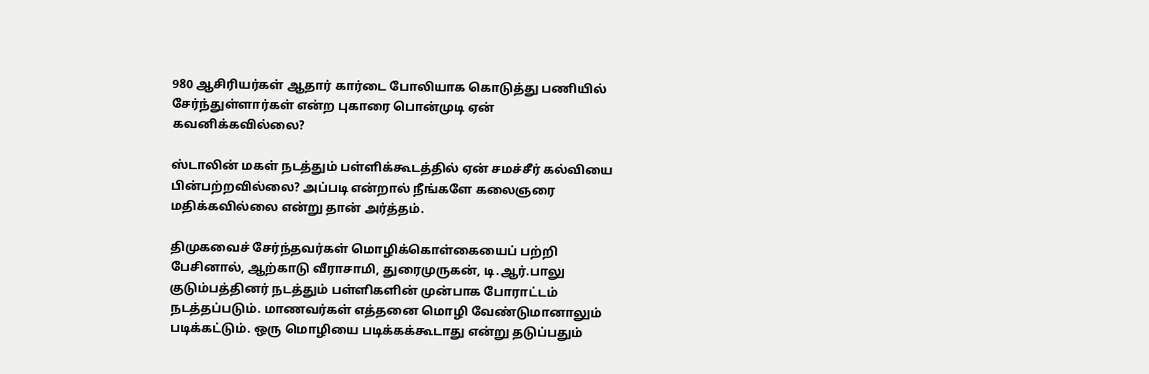980 ஆசிரியர்கள் ஆதார் கார்டை போலியாக கொடுத்து பணியில் சேர்ந்துள்ளார்கள் என்ற புகாரை பொன்முடி ஏன் கவனிக்கவில்லை?

ஸ்டாலின் மகள் நடத்தும் பள்ளிக்கூடத்தில் ஏன் சமச்சீர் கல்வியை பின்பற்றவில்லை? அப்படி என்றால் நீங்களே கலைஞரை மதிக்கவில்லை என்று தான் அர்த்தம்.

திமுகவைச் சேர்ந்தவர்கள் மொழிக்கொள்கையைப் பற்றி பேசினால், ஆற்காடு வீராசாமி, துரைமுருகன், டி.ஆர்.பாலு குடும்பத்தினர் நடத்தும் பள்ளிகளின் முன்பாக போராட்டம் நடத்தப்படும். மாணவர்கள் எத்தனை மொழி வேண்டுமானாலும் படிக்கட்டும். ஒரு மொழியை படிக்கக்கூடாது என்று தடுப்பதும்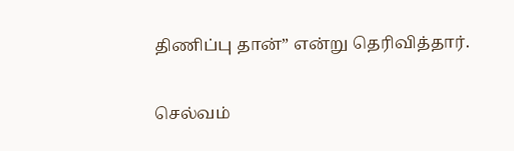திணிப்பு தான்” என்று தெரிவித்தார்.

செல்வம்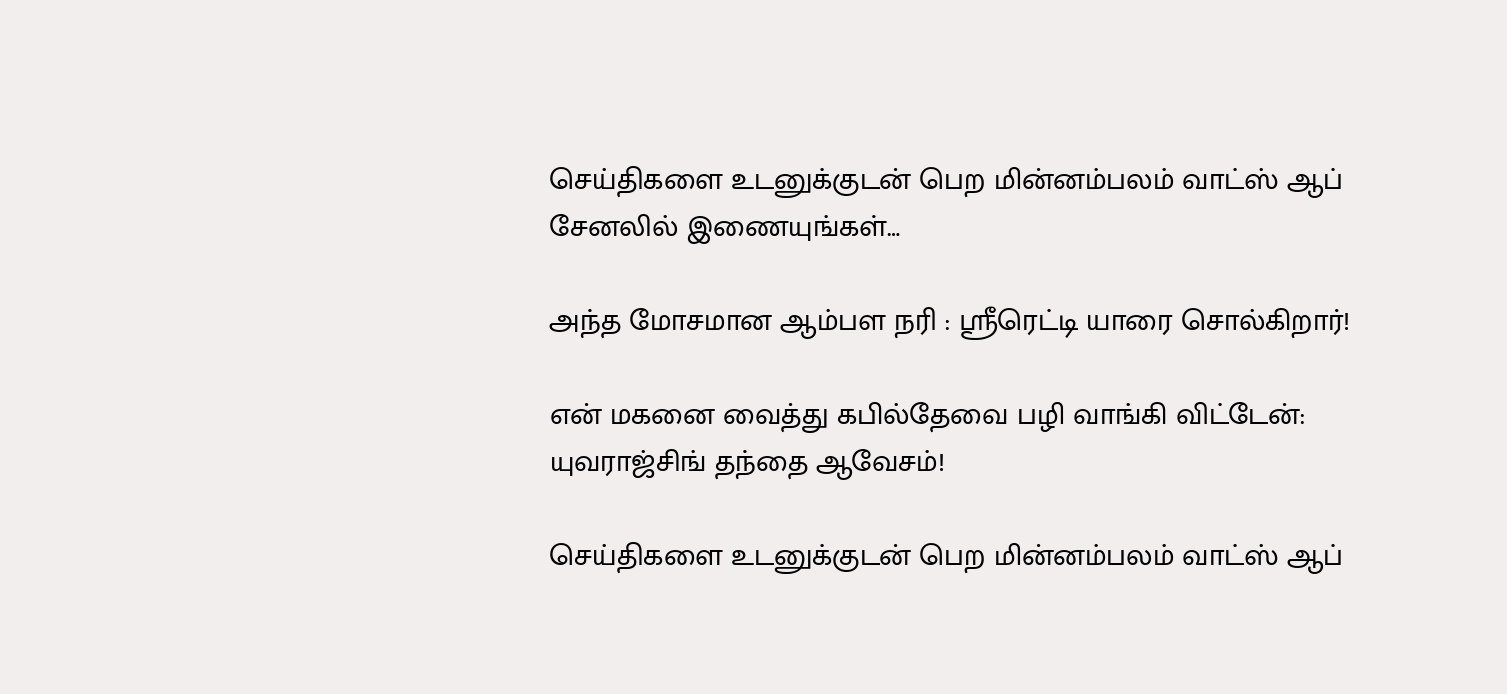செய்திகளை உடனுக்குடன் பெற மின்னம்பலம் வாட்ஸ் ஆப் சேனலில் இணையுங்கள்…

அந்த மோசமான ஆம்பள நரி : ஸ்ரீரெட்டி யாரை சொல்கிறார்!

என் மகனை வைத்து கபில்தேவை பழி வாங்கி விட்டேன்: யுவராஜ்சிங் தந்தை ஆவேசம்!

செய்திகளை உடனுக்குடன் பெற மின்னம்பலம் வாட்ஸ் ஆப்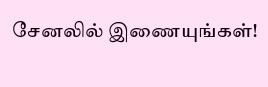சேனலில் இணையுங்கள்!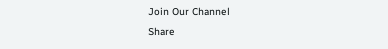Join Our Channel
Share